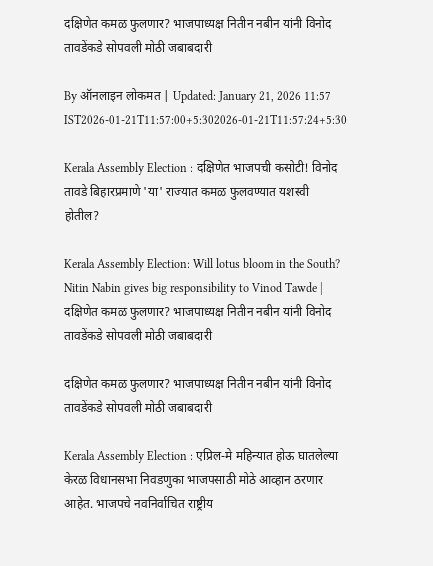दक्षिणेत कमळ फुलणार? भाजपाध्यक्ष नितीन नबीन यांनी विनोद तावडेंकडे सोपवली मोठी जबाबदारी

By ऑनलाइन लोकमत | Updated: January 21, 2026 11:57 IST2026-01-21T11:57:00+5:302026-01-21T11:57:24+5:30

Kerala Assembly Election : दक्षिणेत भाजपची कसोटी! विनोद तावडे बिहारप्रमाणे 'या' राज्यात कमळ फुलवण्यात यशस्वी होतील?

Kerala Assembly Election: Will lotus bloom in the South? Nitin Nabin gives big responsibility to Vinod Tawde | दक्षिणेत कमळ फुलणार? भाजपाध्यक्ष नितीन नबीन यांनी विनोद तावडेंकडे सोपवली मोठी जबाबदारी

दक्षिणेत कमळ फुलणार? भाजपाध्यक्ष नितीन नबीन यांनी विनोद तावडेंकडे सोपवली मोठी जबाबदारी

Kerala Assembly Election : एप्रिल-मे महिन्यात होऊ घातलेल्या केरळ विधानसभा निवडणुका भाजपसाठी मोठे आव्हान ठरणार आहेत. भाजपचे नवनिर्वाचित राष्ट्रीय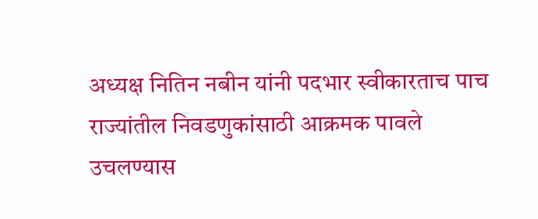अध्यक्ष नितिन नबीन यांनी पदभार स्वीकारताच पाच राज्यांतील निवडणुकांसाठी आक्रमक पावले उचलण्यास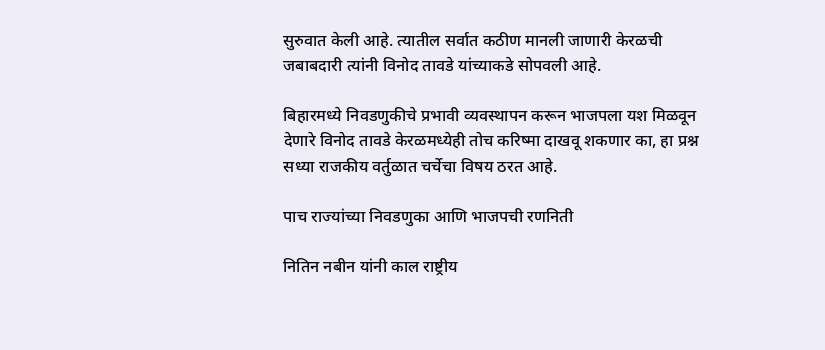सुरुवात केली आहे. त्यातील सर्वात कठीण मानली जाणारी केरळची जबाबदारी त्यांनी विनोद तावडे यांच्याकडे सोपवली आहे.

बिहारमध्ये निवडणुकीचे प्रभावी व्यवस्थापन करून भाजपला यश मिळवून देणारे विनोद तावडे केरळमध्येही तोच करिष्मा दाखवू शकणार का, हा प्रश्न सध्या राजकीय वर्तुळात चर्चेचा विषय ठरत आहे.

पाच राज्यांच्या निवडणुका आणि भाजपची रणनिती

नितिन नबीन यांनी काल राष्ट्रीय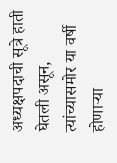अध्यक्षपदाची सूत्रे हाती घेतली असून, त्यांच्यासमोर या वर्षी होणाऱ्या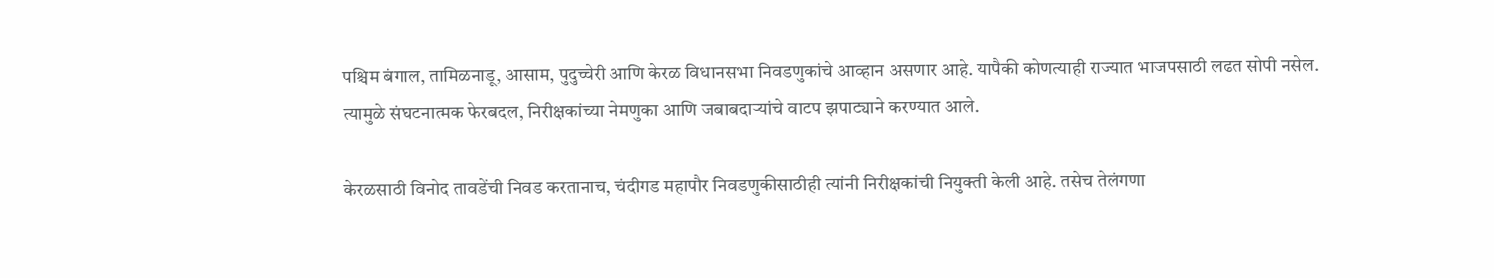पश्चिम बंगाल, तामिळनाडू, आसाम, पुदुच्चेरी आणि केरळ विधानसभा निवडणुकांचे आव्हान असणार आहे. यापैकी कोणत्याही राज्यात भाजपसाठी लढत सोपी नसेल. त्यामुळे संघटनात्मक फेरबदल, निरीक्षकांच्या नेमणुका आणि जबाबदाऱ्यांचे वाटप झपाट्याने करण्यात आले.

केरळसाठी विनोद तावडेंची निवड करतानाच, चंदीगड महापौर निवडणुकीसाठीही त्यांनी निरीक्षकांची नियुक्ती केली आहे. तसेच तेलंगणा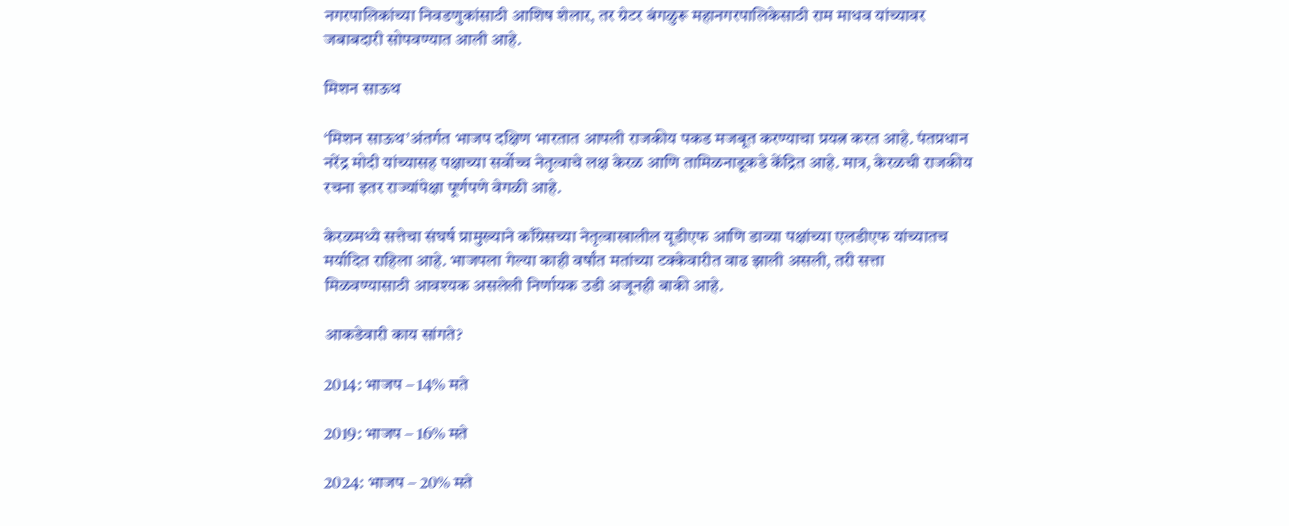नगरपालिकांच्या निवडणुकांसाठी आशिष शेलार, तर ग्रेटर बंगळुरू महानगरपालिकेसाठी राम माधव यांच्यावर जबाबदारी सोपवण्यात आली आहे.

मिशन साऊथ

‘मिशन साऊथ’अंतर्गत भाजप दक्षिण भारतात आपली राजकीय पकड मजबूत करण्याचा प्रयत्न करत आहे. पंतप्रधान नरेंद्र मोदी यांच्यासह पक्षाच्या सर्वोच्च नेतृत्वाचे लक्ष केरळ आणि तामिळनाडूकडे केंद्रित आहे. मात्र, केरळची राजकीय रचना इतर राज्यांपेक्षा पूर्णपणे वेगळी आहे.

केरळमध्ये सत्तेचा संघर्ष प्रामुख्याने काँग्रेसच्या नेतृत्वाखालील यूडीएफ आणि डाव्या पक्षांच्या एलडीएफ यांच्यातच मर्यादित राहिला आहे. भाजपला गेल्या काही वर्षांत मतांच्या टक्केवारीत वाढ झाली असली, तरी सत्ता मिळवण्यासाठी आवश्यक असलेली निर्णायक उडी अजूनही बाकी आहे.

आकडेवारी काय सांगते?

2014: भाजप – 14% मते

2019: भाजप – 16% मते

2024: भाजप – 20% मते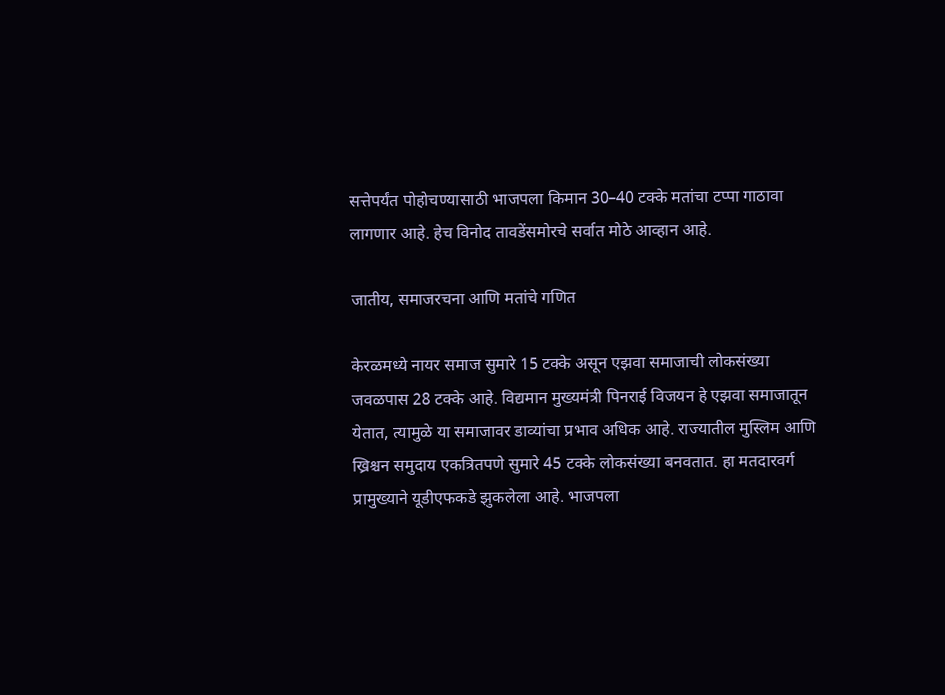सत्तेपर्यंत पोहोचण्यासाठी भाजपला किमान 30–40 टक्के मतांचा टप्पा गाठावा लागणार आहे. हेच विनोद तावडेंसमोरचे सर्वात मोठे आव्हान आहे.

जातीय, समाजरचना आणि मतांचे गणित

केरळमध्ये नायर समाज सुमारे 15 टक्के असून एझवा समाजाची लोकसंख्या जवळपास 28 टक्के आहे. विद्यमान मुख्यमंत्री पिनराई विजयन हे एझवा समाजातून येतात, त्यामुळे या समाजावर डाव्यांचा प्रभाव अधिक आहे. राज्यातील मुस्लिम आणि ख्रिश्चन समुदाय एकत्रितपणे सुमारे 45 टक्के लोकसंख्या बनवतात. हा मतदारवर्ग प्रामुख्याने यूडीएफकडे झुकलेला आहे. भाजपला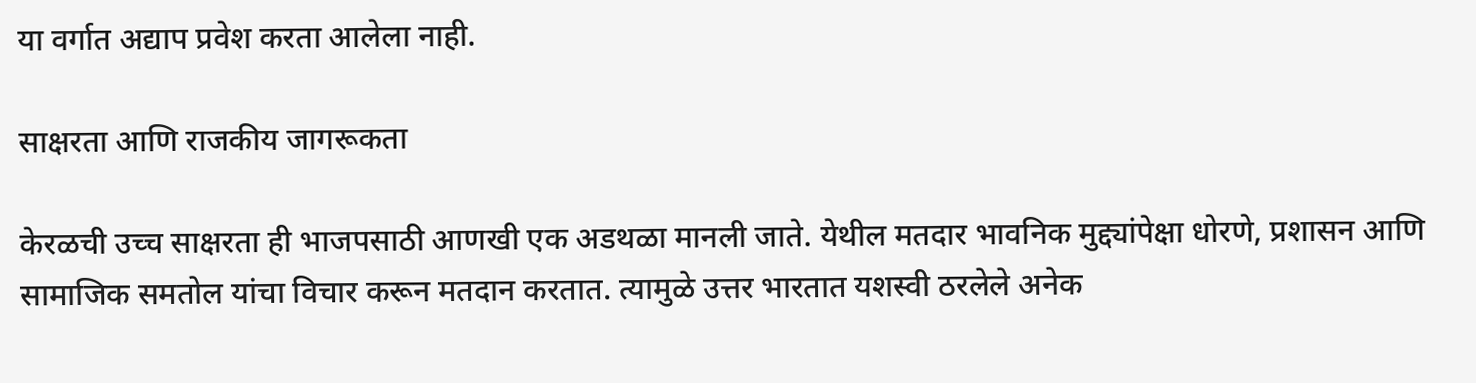या वर्गात अद्याप प्रवेश करता आलेला नाही.

साक्षरता आणि राजकीय जागरूकता

केरळची उच्च साक्षरता ही भाजपसाठी आणखी एक अडथळा मानली जाते. येथील मतदार भावनिक मुद्द्यांपेक्षा धोरणे, प्रशासन आणि सामाजिक समतोल यांचा विचार करून मतदान करतात. त्यामुळे उत्तर भारतात यशस्वी ठरलेले अनेक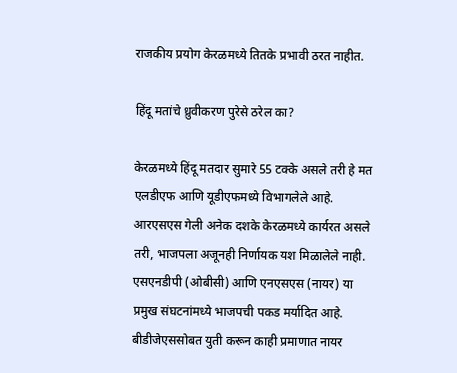राजकीय प्रयोग केरळमध्ये तितके प्रभावी ठरत नाहीत.

हिंदू मतांचे ध्रुवीकरण पुरेसे ठरेल का?

केरळमध्ये हिंदू मतदार सुमारे 55 टक्के असले तरी हे मत एलडीएफ आणि यूडीएफमध्ये विभागलेले आहे. आरएसएस गेली अनेक दशके केरळमध्ये कार्यरत असले तरी, भाजपला अजूनही निर्णायक यश मिळालेले नाही. एसएनडीपी (ओबीसी) आणि एनएसएस (नायर) या प्रमुख संघटनांमध्ये भाजपची पकड मर्यादित आहे. बीडीजेएससोबत युती करून काही प्रमाणात नायर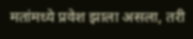मतांमध्ये प्रवेश झाला असला, तरी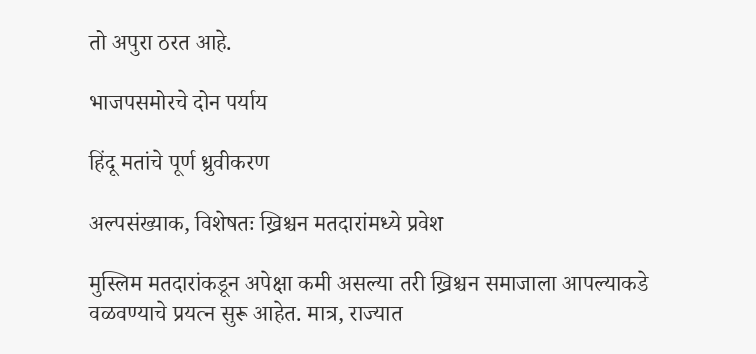तो अपुरा ठरत आहे.

भाजपसमोरचे दोन पर्याय

हिंदू मतांचे पूर्ण ध्रुवीकरण

अल्पसंख्याक, विशेषतः ख्रिश्चन मतदारांमध्ये प्रवेश

मुस्लिम मतदारांकडून अपेक्षा कमी असल्या तरी ख्रिश्चन समाजाला आपल्याकडे वळवण्याचे प्रयत्न सुरू आहेत. मात्र, राज्यात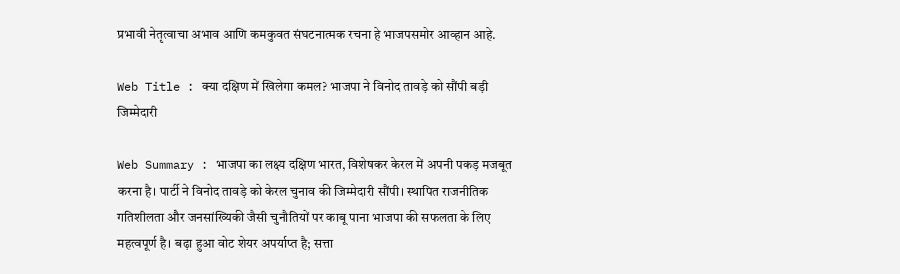प्रभावी नेतृत्वाचा अभाव आणि कमकुवत संघटनात्मक रचना हे भाजपसमोर आव्हान आहे.

Web Title : क्या दक्षिण में खिलेगा कमल? भाजपा ने विनोद तावड़े को सौंपी बड़ी जिम्मेदारी

Web Summary : भाजपा का लक्ष्य दक्षिण भारत, विशेषकर केरल में अपनी पकड़ मजबूत करना है। पार्टी ने विनोद तावड़े को केरल चुनाव की जिम्मेदारी सौंपी। स्थापित राजनीतिक गतिशीलता और जनसांख्यिकी जैसी चुनौतियों पर काबू पाना भाजपा की सफलता के लिए महत्वपूर्ण है। बढ़ा हुआ वोट शेयर अपर्याप्त है; सत्ता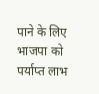पाने के लिए भाजपा को पर्याप्त लाभ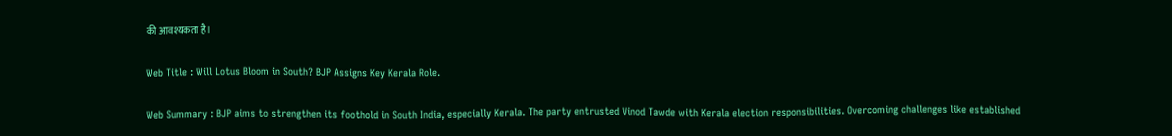की आवश्यकता है।

Web Title : Will Lotus Bloom in South? BJP Assigns Key Kerala Role.

Web Summary : BJP aims to strengthen its foothold in South India, especially Kerala. The party entrusted Vinod Tawde with Kerala election responsibilities. Overcoming challenges like established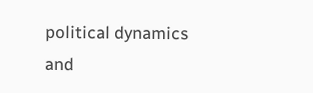political dynamics and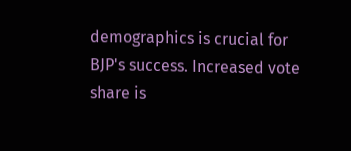demographics is crucial for BJP's success. Increased vote share is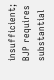insufficient; BJP requires substantial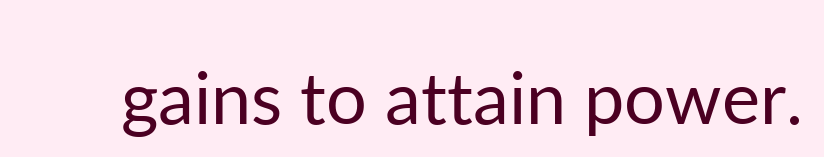gains to attain power.